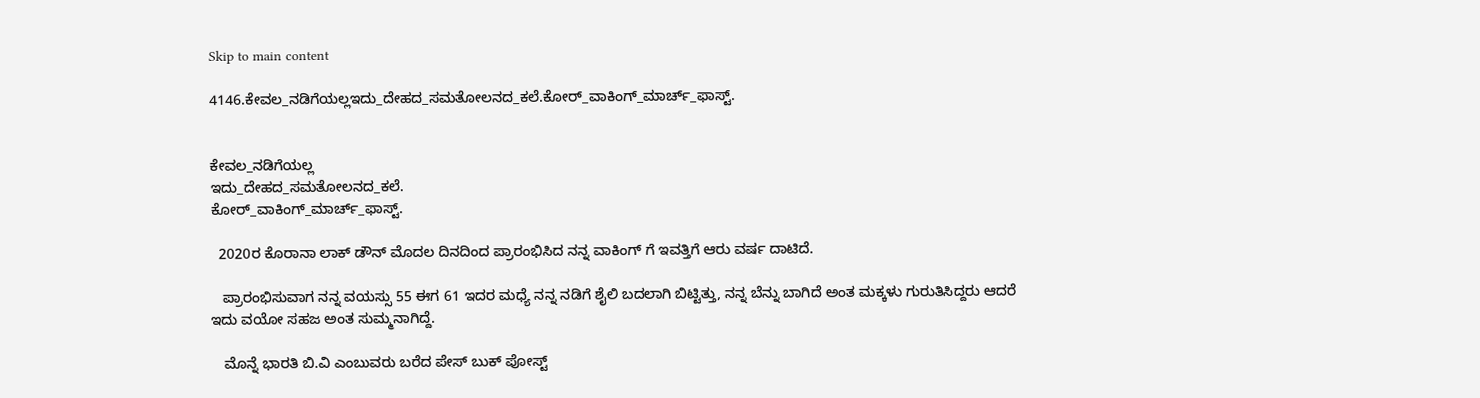Skip to main content

4146.ಕೇವಲ_ನಡಿಗೆಯಲ್ಲಇದು_ದೇಹದ_ಸಮತೋಲನದ_ಕಲೆ.ಕೋರ್_ವಾಕಿಂಗ್_ಮಾರ್ಚ್_ಫಾಸ್ಟ್.


ಕೇವಲ_ನಡಿಗೆಯಲ್ಲ
ಇದು_ದೇಹದ_ಸಮತೋಲನದ_ಕಲೆ.
ಕೋರ್_ವಾಕಿಂಗ್_ಮಾರ್ಚ್_ಫಾಸ್ಟ್.

  2020ರ ಕೊರಾನಾ ಲಾಕ್ ಡೌನ್ ಮೊದಲ ದಿನದಿಂದ ಪ್ರಾರಂಭಿಸಿದ ನನ್ನ ವಾಕಿಂಗ್ ಗೆ ಇವತ್ತಿಗೆ ಆರು ವರ್ಷ ದಾಟಿದೆ.

   ಪ್ರಾರಂಭಿಸುವಾಗ ನನ್ನ ವಯಸ್ಸು 55 ಈಗ 61 ಇದರ ಮಧ್ಯೆ ನನ್ನ ನಡಿಗೆ ಶೈಲಿ ಬದಲಾಗಿ ಬಿಟ್ಟಿತ್ತು, ನನ್ನ ಬೆನ್ನು ಬಾಗಿದೆ ಅಂತ ಮಕ್ಕಳು ಗುರುತಿಸಿದ್ದರು ಆದರೆ ಇದು ವಯೋ ಸಹಜ ಅಂತ ಸುಮ್ಮನಾಗಿದ್ದೆ.

   ಮೊನ್ನೆ ಭಾರತಿ ಬಿ.ವಿ ಎಂಬುವರು ಬರೆದ ಪೇಸ್ ಬುಕ್ ಪೋಸ್ಟ್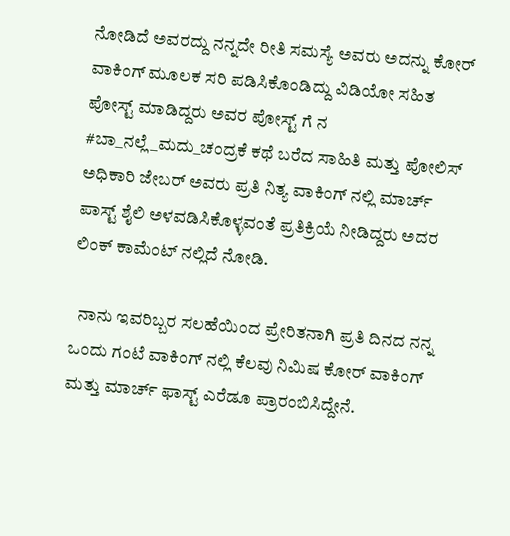ನೋಡಿದೆ ಅವರದ್ದು ನನ್ನದೇ ರೀತಿ ಸಮಸ್ಯೆ ಅವರು ಅದನ್ನು ಕೋರ್ ವಾಕಿಂಗ್ ಮೂಲಕ ಸರಿ ಪಡಿಸಿಕೊಂಡಿದ್ದು ವಿಡಿಯೋ ಸಹಿತ ಪೋಸ್ಟ್ ಮಾಡಿದ್ದರು ಅವರ ಪೋಸ್ಟ್ ಗೆ ನ #ಬಾ_ನಲ್ಲೆ_ಮದು_ಚಂದ್ರಕೆ ಕಥೆ ಬರೆದ ಸಾಹಿತಿ ಮತ್ತು ಪೋಲಿಸ್ ಅಧಿಕಾರಿ ಜೇಬರ್ ಅವರು ಪ್ರತಿ ನಿತ್ಯ ವಾಕಿಂಗ್ ನಲ್ಲಿ ಮಾರ್ಚ್ ಪಾಸ್ಟ್ ಶೈಲಿ ಅಳವಡಿಸಿಕೊಳ್ಳವಂತೆ ಪ್ರತಿಕ್ರಿಯೆ ನೀಡಿದ್ದರು ಅದರ ಲಿಂಕ್ ಕಾಮೆಂಟ್ ನಲ್ಲಿದೆ ನೋಡಿ.

  ನಾನು ಇವರಿಬ್ಬರ ಸಲಹೆಯಿಂದ ಪ್ರೇರಿತನಾಗಿ ಪ್ರತಿ ದಿನದ ನನ್ನ ಒಂದು ಗಂಟೆ ವಾಕಿಂಗ್ ನಲ್ಲಿ ಕೆಲವು ನಿಮಿಷ ಕೋರ್ ವಾಕಿಂಗ್ ಮತ್ತು ಮಾರ್ಚ್ ಫಾಸ್ಟ್ ಎರೆಡೂ ಪ್ರಾರಂಬಿಸಿದ್ದೇನೆ.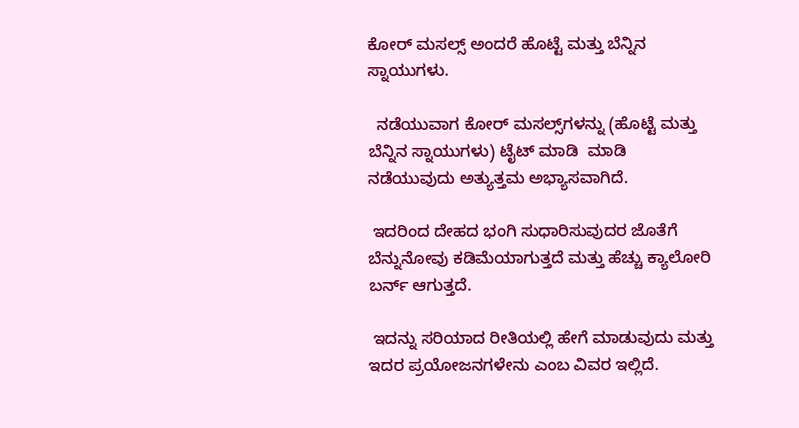ಕೋರ್ ಮಸಲ್ಸ್ ಅಂದರೆ ಹೊಟ್ಟೆ ಮತ್ತು ಬೆನ್ನಿನ ಸ್ನಾಯುಗಳು.

  ನಡೆಯುವಾಗ ಕೋರ್ ಮಸಲ್ಸ್‌ಗಳನ್ನು (ಹೊಟ್ಟೆ ಮತ್ತು ಬೆನ್ನಿನ ಸ್ನಾಯುಗಳು) ಟೈಟ್ ಮಾಡಿ  ಮಾಡಿ ನಡೆಯುವುದು ಅತ್ಯುತ್ತಮ ಅಭ್ಯಾಸವಾಗಿದೆ.

 ಇದರಿಂದ ದೇಹದ ಭಂಗಿ ಸುಧಾರಿಸುವುದರ ಜೊತೆಗೆ ಬೆನ್ನುನೋವು ಕಡಿಮೆಯಾಗುತ್ತದೆ ಮತ್ತು ಹೆಚ್ಚು ಕ್ಯಾಲೋರಿ ಬರ್ನ್ ಆಗುತ್ತದೆ.

 ಇದನ್ನು ಸರಿಯಾದ ರೀತಿಯಲ್ಲಿ ಹೇಗೆ ಮಾಡುವುದು ಮತ್ತು ಇದರ ಪ್ರಯೋಜನಗಳೇನು ಎಂಬ ವಿವರ ಇಲ್ಲಿದೆ.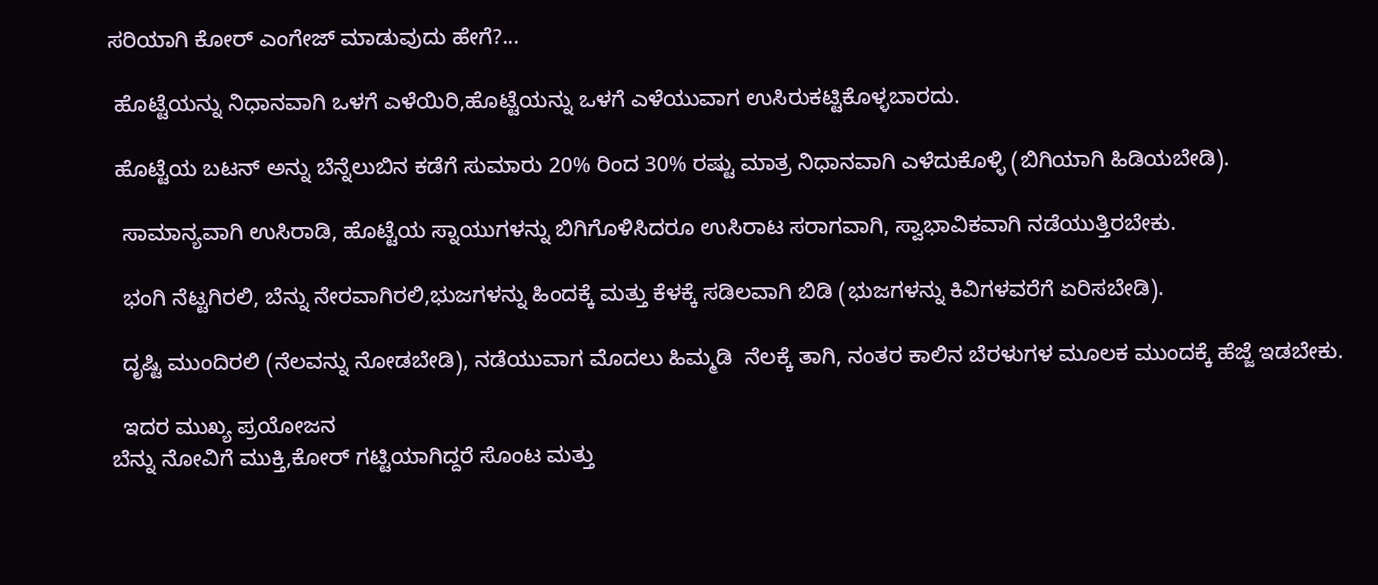ಸರಿಯಾಗಿ ಕೋರ್ ಎಂಗೇಜ್ ಮಾಡುವುದು ಹೇಗೆ?...

 ಹೊಟ್ಟೆಯನ್ನು ನಿಧಾನವಾಗಿ ಒಳಗೆ ಎಳೆಯಿರಿ,ಹೊಟ್ಟೆಯನ್ನು ಒಳಗೆ ಎಳೆಯುವಾಗ ಉಸಿರುಕಟ್ಟಿಕೊಳ್ಳಬಾರದು.

 ಹೊಟ್ಟೆಯ ಬಟನ್ ಅನ್ನು ಬೆನ್ನೆಲುಬಿನ ಕಡೆಗೆ ಸುಮಾರು 20% ರಿಂದ 30% ರಷ್ಟು ಮಾತ್ರ ನಿಧಾನವಾಗಿ ಎಳೆದುಕೊಳ್ಳಿ (ಬಿಗಿಯಾಗಿ ಹಿಡಿಯಬೇಡಿ).

  ಸಾಮಾನ್ಯವಾಗಿ ಉಸಿರಾಡಿ, ಹೊಟ್ಟೆಯ ಸ್ನಾಯುಗಳನ್ನು ಬಿಗಿಗೊಳಿಸಿದರೂ ಉಸಿರಾಟ ಸರಾಗವಾಗಿ, ಸ್ವಾಭಾವಿಕವಾಗಿ ನಡೆಯುತ್ತಿರಬೇಕು.

  ಭಂಗಿ ನೆಟ್ಟಗಿರಲಿ, ಬೆನ್ನು ನೇರವಾಗಿರಲಿ,ಭುಜಗಳನ್ನು ಹಿಂದಕ್ಕೆ ಮತ್ತು ಕೆಳಕ್ಕೆ ಸಡಿಲವಾಗಿ ಬಿಡಿ (ಭುಜಗಳನ್ನು ಕಿವಿಗಳವರೆಗೆ ಏರಿಸಬೇಡಿ).

  ದೃಷ್ಟಿ ಮುಂದಿರಲಿ (ನೆಲವನ್ನು ನೋಡಬೇಡಿ), ನಡೆಯುವಾಗ ಮೊದಲು ಹಿಮ್ಮಡಿ  ನೆಲಕ್ಕೆ ತಾಗಿ, ನಂತರ ಕಾಲಿನ ಬೆರಳುಗಳ ಮೂಲಕ ಮುಂದಕ್ಕೆ ಹೆಜ್ಜೆ ಇಡಬೇಕು.

  ಇದರ ಮುಖ್ಯ ಪ್ರಯೋಜನ
ಬೆನ್ನು ನೋವಿಗೆ ಮುಕ್ತಿ,ಕೋರ್ ಗಟ್ಟಿಯಾಗಿದ್ದರೆ ಸೊಂಟ ಮತ್ತು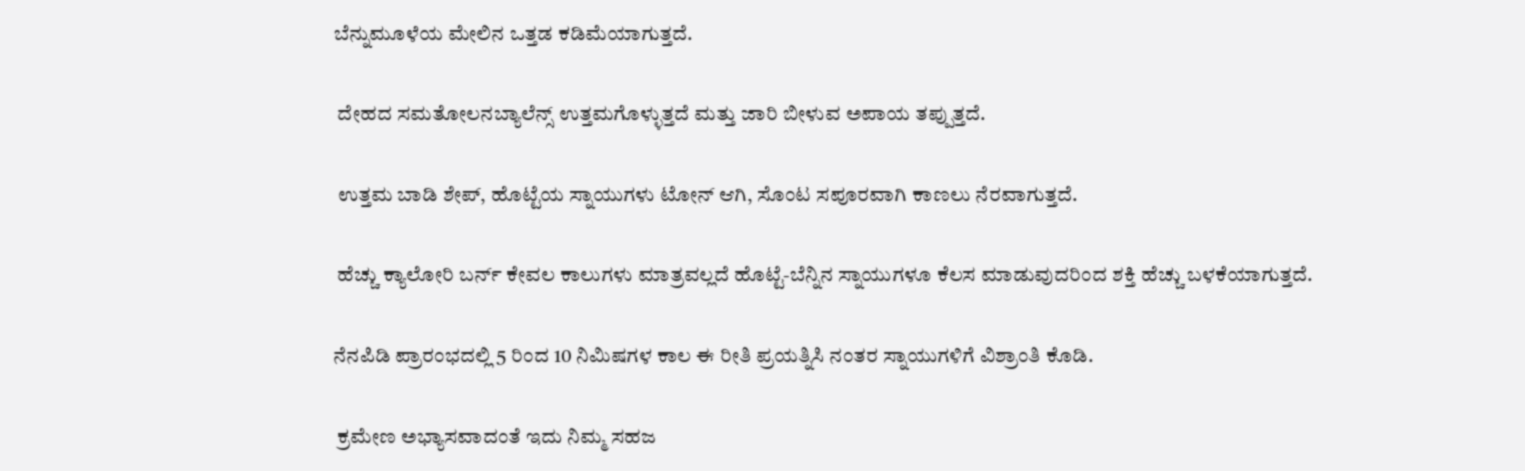ಬೆನ್ನುಮೂಳೆಯ ಮೇಲಿನ ಒತ್ತಡ ಕಡಿಮೆಯಾಗುತ್ತದೆ.

 ದೇಹದ ಸಮತೋಲನಬ್ಯಾಲೆನ್ಸ್ ಉತ್ತಮಗೊಳ್ಳುತ್ತದೆ ಮತ್ತು ಜಾರಿ ಬೀಳುವ ಅಪಾಯ ತಪ್ಪುತ್ತದೆ.

 ಉತ್ತಮ ಬಾಡಿ ಶೇಪ್, ಹೊಟ್ಟೆಯ ಸ್ನಾಯುಗಳು ಟೋನ್ ಆಗಿ, ಸೊಂಟ ಸಪೂರವಾಗಿ ಕಾಣಲು ನೆರವಾಗುತ್ತದೆ.

 ಹೆಚ್ಚು ಕ್ಯಾಲೋರಿ ಬರ್ನ್ ಕೇವಲ ಕಾಲುಗಳು ಮಾತ್ರವಲ್ಲದೆ ಹೊಟ್ಟೆ-ಬೆನ್ನಿನ ಸ್ನಾಯುಗಳೂ ಕೆಲಸ ಮಾಡುವುದರಿಂದ ಶಕ್ತಿ ಹೆಚ್ಚು ಬಳಕೆಯಾಗುತ್ತದೆ.

ನೆನಪಿಡಿ ಪ್ರಾರಂಭದಲ್ಲಿ 5 ರಿಂದ 10 ನಿಮಿಷಗಳ ಕಾಲ ಈ ರೀತಿ ಪ್ರಯತ್ನಿಸಿ ನಂತರ ಸ್ನಾಯುಗಳಿಗೆ ವಿಶ್ರಾಂತಿ ಕೊಡಿ.

 ಕ್ರಮೇಣ ಅಭ್ಯಾಸವಾದಂತೆ ಇದು ನಿಮ್ಮ ಸಹಜ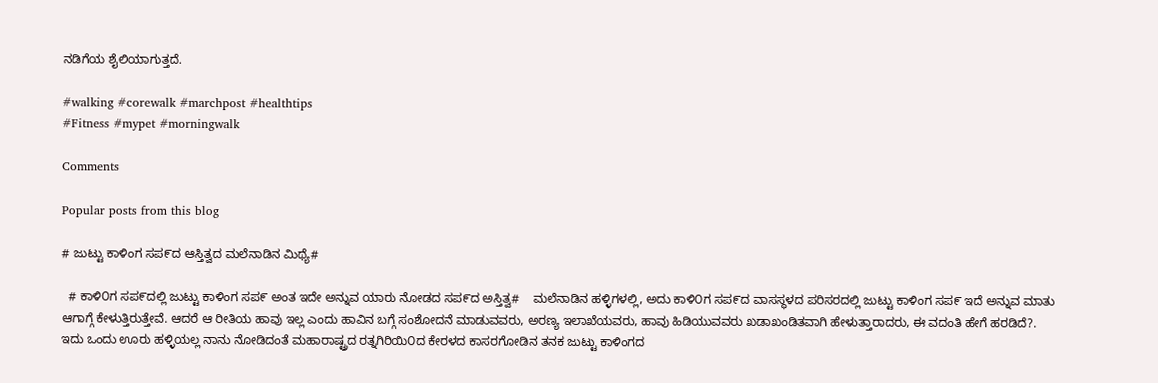ನಡಿಗೆಯ ಶೈಲಿಯಾಗುತ್ತದೆ.

#walking #corewalk #marchpost #healthtips
#Fitness #mypet #morningwalk

Comments

Popular posts from this blog

# ಜುಟ್ಟು ಕಾಳಿಂಗ ಸಪ೯ದ ಆಸ್ತಿತ್ವದ ಮಲೆನಾಡಿನ ಮಿಥ್ಯೆ#

  # ಕಾಳಿ೦ಗ ಸಪ೯ದಲ್ಲಿ ಜುಟ್ಟು ಕಾಳಿಂಗ ಸಪ೯ ಅಂತ ಇದೇ ಅನ್ನುವ ಯಾರು ನೋಡದ ಸಪ೯ದ ಅಸ್ತಿತ್ವ#    ಮಲೆನಾಡಿನ ಹಳ್ಳಿಗಳಲ್ಲಿ, ಅದು ಕಾಳಿ೦ಗ ಸಪ೯ದ ವಾಸಸ್ಥಳದ ಪರಿಸರದಲ್ಲಿ ಜುಟ್ಟು ಕಾಳಿಂಗ ಸಪ೯ ಇದೆ ಅನ್ನುವ ಮಾತು ಆಗಾಗ್ಗೆ ಕೇಳುತ್ತಿರುತ್ತೇವೆ. ಆದರೆ ಆ ರೀತಿಯ ಹಾವು ಇಲ್ಲ ಎಂದು ಹಾವಿನ ಬಗ್ಗೆ ಸಂಶೋದನೆ ಮಾಡುವವರು, ಅರಣ್ಯ ಇಲಾಖೆಯವರು, ಹಾವು ಹಿಡಿಯುವವರು ಖಡಾಖಂಡಿತವಾಗಿ ಹೇಳುತ್ತಾರಾದರು, ಈ ವದಂತಿ ಹೇಗೆ ಹರಡಿದೆ?.    ಇದು ಒಂದು ಊರು ಹಳ್ಳಿಯಲ್ಲ ನಾನು ನೋಡಿದಂತೆ ಮಹಾರಾಷ್ಟ್ರದ ರತ್ನಗಿರಿಯಿ೦ದ ಕೇರಳದ ಕಾಸರಗೋಡಿನ ತನಕ ಜುಟ್ಟು ಕಾಳಿಂಗದ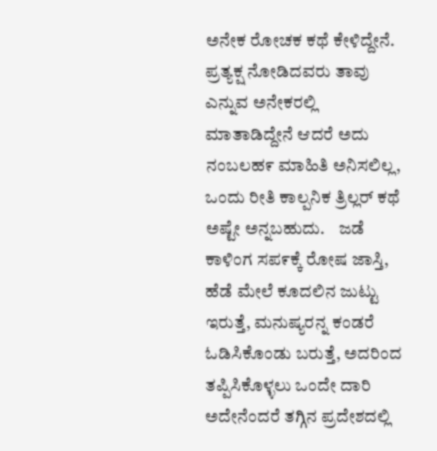ಅನೇಕ ರೋಚಕ ಕಥೆ ಕೇಳಿದ್ದೇನೆ.   ಪ್ರತ್ಯಕ್ಷ ನೋಡಿದವರು ತಾವು ಎನ್ನುವ ಅನೇಕರಲ್ಲಿ ಮಾತಾಡಿದ್ದೇನೆ ಆದರೆ ಅದು ನಂಬಲಹ೯ ಮಾಹಿತಿ ಅನಿಸಲಿಲ್ಲ, ಒಂದು ರೀತಿ ಕಾಲ್ಪನಿಕ ತ್ರಿಲ್ಲರ್ ಕಥೆ ಅಷ್ಟೇ ಅನ್ನಬಹುದು.    ಜಡೆ ಕಾಳಿಂಗ ಸಪ೯ಕ್ಕೆ ರೋಷ ಜಾಸ್ತಿ, ಹೆಡೆ ಮೇಲೆ ಕೂದಲಿನ ಜುಟ್ಟು ಇರುತ್ತೆ, ಮನುಷ್ಯರನ್ನ ಕಂಡರೆ ಓಡಿಸಿಕೊಂಡು ಬರುತ್ತೆ, ಅದರಿಂದ ತಪ್ಪಿಸಿಕೊಳ್ಳಲು ಒಂದೇ ದಾರಿ ಅದೇನೆಂದರೆ ತಗ್ಗಿನ ಪ್ರದೇಶದಲ್ಲಿ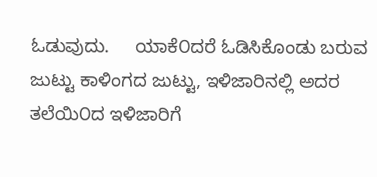ಓಡುವುದು.     ಯಾಕೆ೦ದರೆ ಓಡಿಸಿಕೊಂಡು ಬರುವ ಜುಟ್ಟು ಕಾಳಿಂಗದ ಜುಟ್ಟು, ಇಳಿಜಾರಿನಲ್ಲಿ ಅದರ ತಲೆಯಿ೦ದ ಇಳಿಜಾರಿಗೆ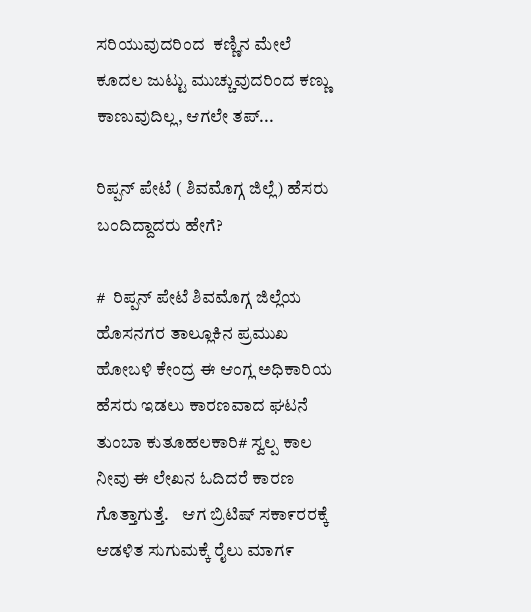ಸರಿಯುವುದರಿಂದ  ಕಣ್ಣಿನ ಮೇಲೆ ಕೂದಲ ಜುಟ್ಟು ಮುಚ್ಚುವುದರಿಂದ ಕಣ್ಣು ಕಾಣುವುದಿಲ್ಲ, ಆಗಲೇ ತಪ್...

ರಿಪ್ಪನ್ ಪೇಟೆ ( ಶಿವಮೊಗ್ಗ ಜಿಲ್ಲೆ) ಹೆಸರು ಬಂದಿದ್ದಾದರು ಹೇಗೆ?

#  ರಿಪ್ಪನ್ ಪೇಟೆ ಶಿವಮೊಗ್ಗ ಜಿಲ್ಲೆಯ ಹೊಸನಗರ ತಾಲ್ಲೂಕಿನ ಪ್ರಮುಖ ಹೋಬಳಿ ಕೇಂದ್ರ ಈ ಆಂಗ್ಲ ಅಧಿಕಾರಿಯ ಹೆಸರು ಇಡಲು ಕಾರಣವಾದ ಘಟನೆ ತುಂಬಾ ಕುತೂಹಲಕಾರಿ# ಸ್ವಲ್ಪ ಕಾಲ ನೀವು ಈ ಲೇಖನ ಓದಿದರೆ ಕಾರಣ ಗೊತ್ತಾಗುತ್ತೆ.    ಆಗ ಬ್ರಿಟಿಷ್ ಸಕಾ೯ರರಕ್ಕೆ ಆಡಳಿತ ಸುಗುಮಕ್ಕೆ ರೈಲು ಮಾಗ೯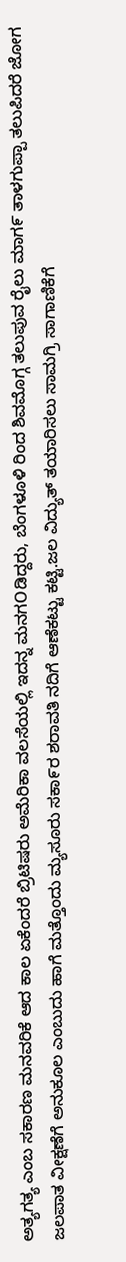ಅತ್ಯಗತ್ಯ ಎಂಬ ಸಕಾರಣ ಮನವರಿಕೆ ಆದ ಕಾಲ ಏಕೆಂದರೆ ಬ್ರಿಟಿಷರು ಅಮೆರಿಕಾ ವಲಸೆಯಲ್ಲಿ ಇದನ್ನ ಮನಗOಡಿದ್ದರು, ಬೆಂಗಳೂಳಿ ರಿಂದ ಶಿವಮೊಗ್ಗ ತಲುಪುವ ರೈಲು ಮಾಗ೯ ತಾಳಗುಪ್ಪಾ ತಲುಪಿದರೆ ಜೋಗ ಜಲಪಾತ ವೀಕ್ಷಣೆಗೆ ಅನುಕೂಲ ಎಂಬುದು ಹಾಗೆ ಮತ್ತೊಂದು ಮ್ಯಸೂರು ಸಕಾ೯ರ ಶರಾವತಿ ನದಿಗೆ ಆಣೆಕಟ್ಟು ಕಟ್ಟಿ.ಜಲ ವಿದ್ಯುತ್ ತಯಾರಿಸಲು ಸಾಮಗ್ರಿ ಸಾಗಾಣಿಕೆಗೆ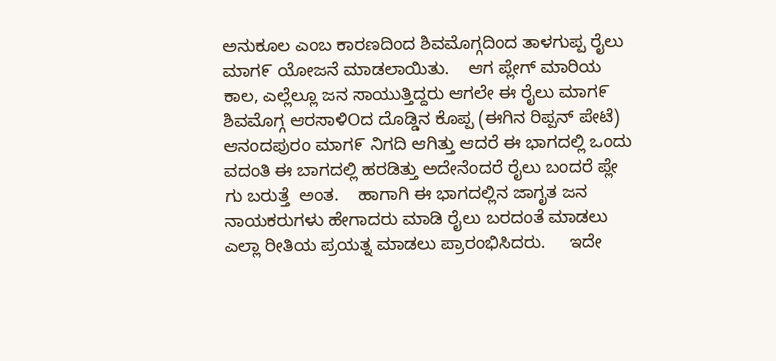ಅನುಕೂಲ ಎಂಬ ಕಾರಣದಿಂದ ಶಿವಮೊಗ್ಗದಿಂದ ತಾಳಗುಪ್ಪ ರೈಲು ಮಾಗ೯ ಯೋಜನೆ ಮಾಡಲಾಯಿತು.    ಆಗ ಪ್ಲೇಗ್ ಮಾರಿಯ ಕಾಲ, ಎಲ್ಲೆಲ್ಲೂ ಜನ ಸಾಯುತ್ತಿದ್ದರು ಆಗಲೇ ಈ ರೈಲು ಮಾಗ೯ ಶಿವಮೊಗ್ಗ ಆರಸಾಳಿOದ ದೊಡ್ಡಿನ ಕೊಪ್ಪ (ಈಗಿನ ರಿಪ್ಪನ್ ಪೇಟೆ) ಆನಂದಪುರಂ ಮಾಗ೯ ನಿಗದಿ ಆಗಿತ್ತು ಆದರೆ ಈ ಭಾಗದಲ್ಲಿ ಒಂದು  ವದಂತಿ ಈ ಬಾಗದಲ್ಲಿ ಹರಡಿತ್ತು ಅದೇನೆಂದರೆ ರೈಲು ಬಂದರೆ ಪ್ಲೇ ಗು ಬರುತ್ತೆ  ಅಂತ.    ಹಾಗಾಗಿ ಈ ಭಾಗದಲ್ಲಿನ ಜಾಗೃತ ಜನ ನಾಯಕರುಗಳು ಹೇಗಾದರು ಮಾಡಿ ರೈಲು ಬರದಂತೆ ಮಾಡಲು ಎಲ್ಲಾ ರೀತಿಯ ಪ್ರಯತ್ನ ಮಾಡಲು ಪ್ರಾರಂಭಿಸಿದರು.     ಇದೇ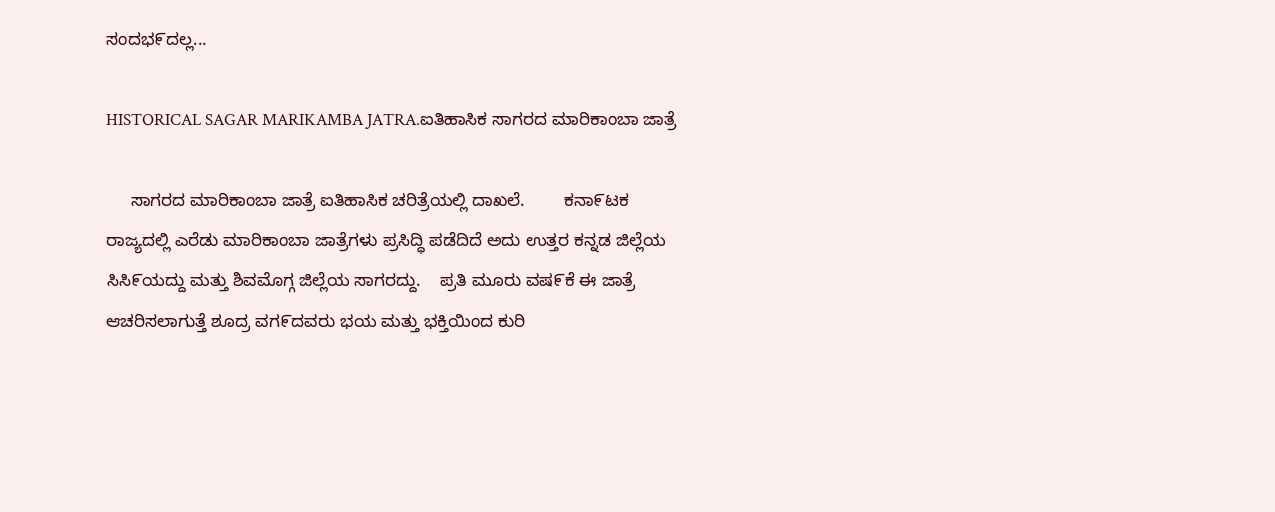ಸಂದಭ೯ದಲ್ಲ...

HISTORICAL SAGAR MARIKAMBA JATRA.ಐತಿಹಾಸಿಕ ಸಾಗರದ ಮಾರಿಕಾಂಬಾ ಜಾತ್ರೆ

     ಸಾಗರದ ಮಾರಿಕಾಂಬಾ ಜಾತ್ರೆ ಐತಿಹಾಸಿಕ ಚರಿತ್ರೆಯಲ್ಲಿ ದಾಖಲೆ.        ಕನಾ೯ಟಕ ರಾಜ್ಯದಲ್ಲಿ ಎರೆಡು ಮಾರಿಕಾಂಬಾ ಜಾತ್ರೆಗಳು ಪ್ರಸಿದ್ಧಿ ಪಡೆದಿದೆ ಅದು ಉತ್ತರ ಕನ್ನಡ ಜಿಲ್ಲೆಯ ಸಿಸಿ೯ಯದ್ದು ಮತ್ತು ಶಿವಮೊಗ್ಗ ಜಿಲ್ಲೆಯ ಸಾಗರದ್ದು.    ಪ್ರತಿ ಮೂರು ವಷ೯ಕೆ ಈ ಜಾತ್ರೆ ಆಚರಿಸಲಾಗುತ್ತೆ ಶೂದ್ರ ವಗ೯ದವರು ಭಯ ಮತ್ತು ಭಕ್ತಿಯಿಂದ ಕುರಿ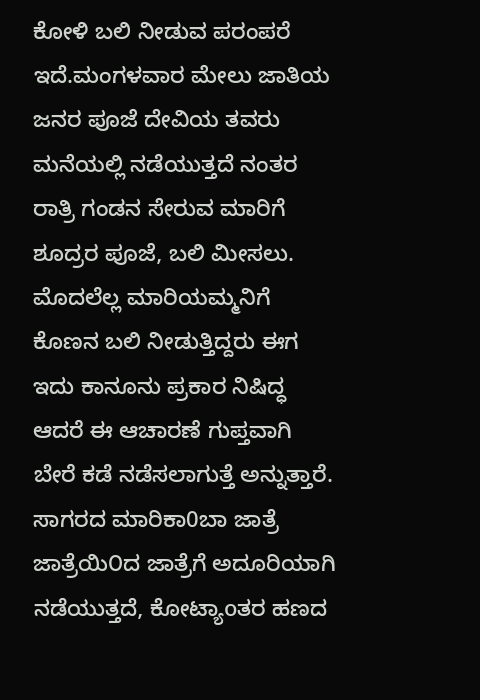ಕೋಳಿ ಬಲಿ ನೀಡುವ ಪರಂಪರೆ ಇದೆ.ಮಂಗಳವಾರ ಮೇಲು ಜಾತಿಯ ಜನರ ಪೂಜೆ ದೇವಿಯ ತವರು ಮನೆಯಲ್ಲಿ ನಡೆಯುತ್ತದೆ ನಂತರ ರಾತ್ರಿ ಗಂಡನ ಸೇರುವ ಮಾರಿಗೆ ಶೂದ್ರರ ಪೂಜೆ, ಬಲಿ ಮೀಸಲು.    ಮೊದಲೆಲ್ಲ ಮಾರಿಯಮ್ಮನಿಗೆ ಕೊಣನ ಬಲಿ ನೀಡುತ್ತಿದ್ದರು ಈಗ ಇದು ಕಾನೂನು ಪ್ರಕಾರ ನಿಷಿದ್ಧ ಆದರೆ ಈ ಆಚಾರಣೆ ಗುಪ್ತವಾಗಿ ಬೇರೆ ಕಡೆ ನಡೆಸಲಾಗುತ್ತೆ ಅನ್ನುತ್ತಾರೆ.    ಸಾಗರದ ಮಾರಿಕಾ0ಬಾ ಜಾತ್ರೆ ಜಾತ್ರೆಯಿ೦ದ ಜಾತ್ರೆಗೆ ಅದೂರಿಯಾಗಿ ನಡೆಯುತ್ತದೆ, ಕೋಟ್ಯಾoತರ ಹಣದ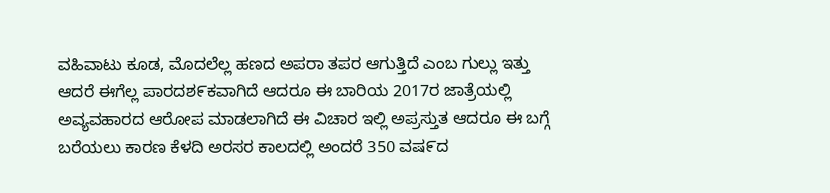ವಹಿವಾಟು ಕೂಡ, ಮೊದಲೆಲ್ಲ ಹಣದ ಅಪರಾ ತಪರ ಆಗುತ್ತಿದೆ ಎಂಬ ಗುಲ್ಲು ಇತ್ತು ಆದರೆ ಈಗೆಲ್ಲ ಪಾರದಶ೯ಕವಾಗಿದೆ ಆದರೂ ಈ ಬಾರಿಯ 2017ರ ಜಾತ್ರೆಯಲ್ಲಿ ಅವ್ಯವಹಾರದ ಆರೋಪ ಮಾಡಲಾಗಿದೆ ಈ ವಿಚಾರ ಇಲ್ಲಿ ಅಪ್ರಸ್ತುತ ಆದರೂ ಈ ಬಗ್ಗೆ ಬರೆಯಲು ಕಾರಣ ಕೆಳದಿ ಅರಸರ ಕಾಲದಲ್ಲಿ ಅಂದರೆ 350 ವಷ೯ದ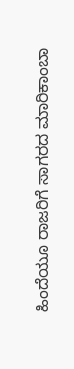ಹಿಂದೆಯೂ ರಾಜರಿಗೆ ಸಾಗರದ ಮಾರಿಕಾಂಬಾ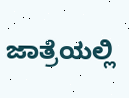ಜಾತ್ರೆಯಲ್ಲಿ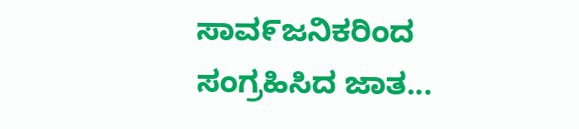ಸಾವ೯ಜನಿಕರಿಂದ ಸಂಗ್ರಹಿಸಿದ ಜಾತ...